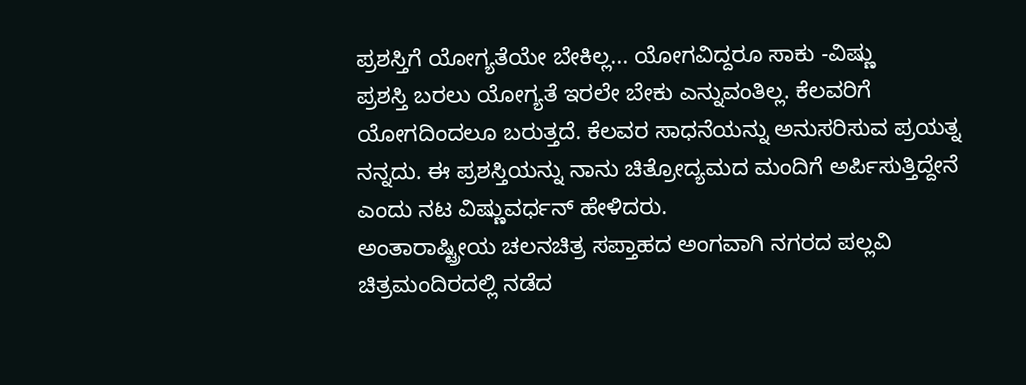ಪ್ರಶಸ್ತಿಗೆ ಯೋಗ್ಯತೆಯೇ ಬೇಕಿಲ್ಲ... ಯೋಗವಿದ್ದರೂ ಸಾಕು -ವಿಷ್ಣು
ಪ್ರಶಸ್ತಿ ಬರಲು ಯೋಗ್ಯತೆ ಇರಲೇ ಬೇಕು ಎನ್ನುವಂತಿಲ್ಲ. ಕೆಲವರಿಗೆ ಯೋಗದಿಂದಲೂ ಬರುತ್ತದೆ. ಕೆಲವರ ಸಾಧನೆಯನ್ನು ಅನುಸರಿಸುವ ಪ್ರಯತ್ನ ನನ್ನದು. ಈ ಪ್ರಶಸ್ತಿಯನ್ನು ನಾನು ಚಿತ್ರೋದ್ಯಮದ ಮಂದಿಗೆ ಅರ್ಪಿಸುತ್ತಿದ್ದೇನೆ ಎಂದು ನಟ ವಿಷ್ಣುವರ್ಧನ್ ಹೇಳಿದರು.
ಅಂತಾರಾಷ್ಟ್ರೀಯ ಚಲನಚಿತ್ರ ಸಪ್ತಾಹದ ಅಂಗವಾಗಿ ನಗರದ ಪಲ್ಲವಿ ಚಿತ್ರಮಂದಿರದಲ್ಲಿ ನಡೆದ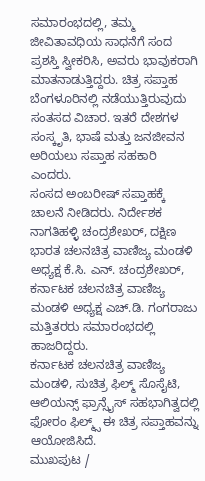ಸಮಾರಂಭದಲ್ಲಿ, ತಮ್ಮ ಜೀವಿತಾವಧಿಯ ಸಾಧನೆಗೆ ಸಂದ ಪ್ರಶಸ್ತಿ ಸ್ವೀಕರಿಸಿ, ಅವರು ಭಾವುಕರಾಗಿ ಮಾತನಾಡುತ್ತಿದ್ದರು. ಚಿತ್ರ ಸಪ್ತಾಹ ಬೆಂಗಳೂರಿನಲ್ಲಿ ನಡೆಯುತ್ತಿರುವುದು ಸಂತಸದ ವಿಚಾರ. ಇತರೆ ದೇಶಗಳ ಸಂಸ್ಕೃತಿ, ಭಾಷೆ ಮತ್ತು ಜನಜೀವನ ಅರಿಯಲು ಸಪ್ತಾಹ ಸಹಕಾರಿ ಎಂದರು.
ಸಂಸದ ಅಂಬರೀಷ್ ಸಪ್ತಾಹಕ್ಕೆ ಚಾಲನೆ ನೀಡಿದರು. ನಿರ್ದೇಶಕ ನಾಗತಿಹಳ್ಳಿ ಚಂದ್ರಶೇಖರ್, ದಕ್ಷಿಣ ಭಾರತ ಚಲನಚಿತ್ರ ವಾಣಿಜ್ಯ ಮಂಡಳಿ ಅಧ್ಯಕ್ಷ ಕೆ.ಸಿ. ಎನ್. ಚಂದ್ರಶೇಖರ್, ಕರ್ನಾಟಕ ಚಲನಚಿತ್ರ ವಾಣಿಜ್ಯ ಮಂಡಳಿ ಅಧ್ಯಕ್ಷ ಎಚ್.ಡಿ. ಗಂಗರಾಜು ಮತ್ತಿತರರು ಸಮಾರಂಭದಲ್ಲಿ ಹಾಜರಿದ್ದರು.
ಕರ್ನಾಟಕ ಚಲನಚಿತ್ರ ವಾಣಿಜ್ಯ ಮಂಡಳಿ, ಸುಚಿತ್ರ ಫಿಲ್ಮ್ ಸೊಸೈಟಿ, ಆಲಿಯನ್ಸ್ ಫ್ರಾನ್ಸೈಸ್ ಸಹಭಾಗಿತ್ವದಲ್ಲಿ ಫೋರಂ ಫಿಲ್ಮ್ಸ್ ಈ ಚಿತ್ರ ಸಪ್ತಾಹವನ್ನು ಆಯೋಜಿಸಿದೆ.
ಮುಖಪುಟ /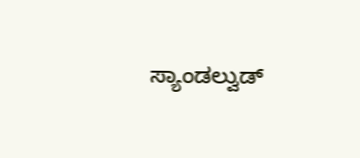ಸ್ಯಾಂಡಲ್ವುಡ್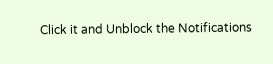Click it and Unblock the Notifications